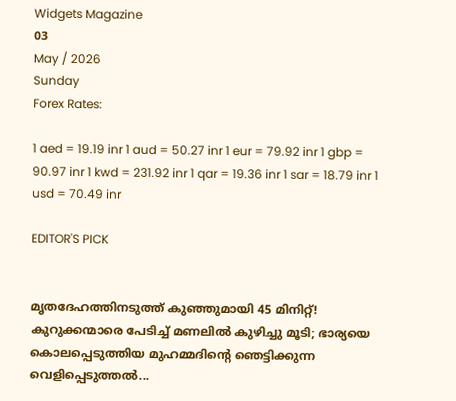Widgets Magazine
03
May / 2026
Sunday
Forex Rates:

1 aed = 19.19 inr 1 aud = 50.27 inr 1 eur = 79.92 inr 1 gbp = 90.97 inr 1 kwd = 231.92 inr 1 qar = 19.36 inr 1 sar = 18.79 inr 1 usd = 70.49 inr

EDITOR'S PICK


മൃതദേഹത്തിനടുത്ത് കുഞ്ഞുമായി 45 മിനിറ്റ്! കുറുക്കന്മാരെ പേടിച്ച് മണലിൽ കുഴിച്ചു മൂടി; ഭാര്യയെ കൊലപ്പെടുത്തിയ മുഹമ്മദിന്റെ ഞെട്ടിക്കുന്ന വെളിപ്പെടുത്തൽ...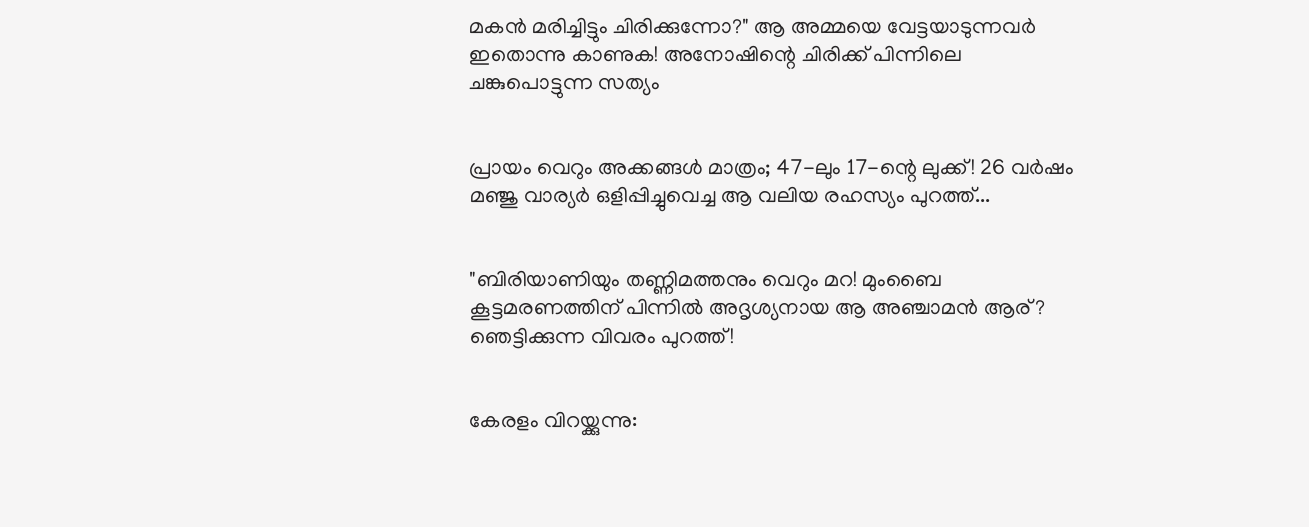മകൻ മരിച്ചിട്ടും ചിരിക്കുന്നോ?" ആ അമ്മയെ വേട്ടയാടുന്നവർ ഇതൊന്നു കാണുക! അനോഷിന്റെ ചിരിക്ക് പിന്നിലെ ചങ്കുപൊട്ടുന്ന സത്യം


പ്രായം വെറും അക്കങ്ങൾ മാത്രം; 47-ലും 17-ന്റെ ലുക്ക്! 26 വർഷം മഞ്ജു വാര്യർ ഒളിപ്പിച്ചുവെച്ച ആ വലിയ രഹസ്യം പുറത്ത്...


"ബിരിയാണിയും തണ്ണിമത്തനും വെറും മറ! മുംബൈ കൂട്ടമരണത്തിന് പിന്നിൽ അദൃശ്യനായ ആ അഞ്ചാമൻ ആര്? ഞെട്ടിക്കുന്ന വിവരം പുറത്ത്!


കേരളം വിറയ്ക്കുന്നു: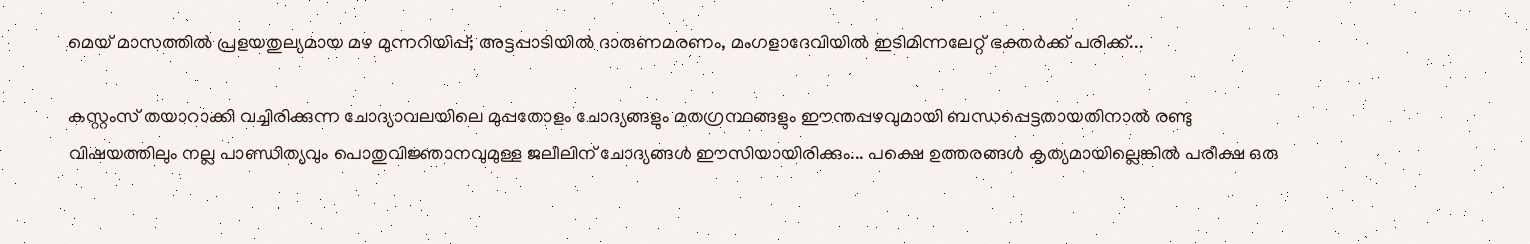മെയ് മാസത്തിൽ പ്രളയതുല്യമായ മഴ മുന്നറിയിപ്പ്; അട്ടപ്പാടിയിൽ ദാരുണമരണം, മംഗളാദേവിയിൽ ഇടിമിന്നലേറ്റ് ഭക്തർക്ക് പരിക്ക്...

കസ്റ്റംസ് തയാറാക്കി വച്ചിരിക്കുന്ന ചോദ്യാവലയിലെ മുപ്പതോളം ചോദ്യങ്ങളും മതഗ്രന്ഥങ്ങളും ഈന്തപ്പഴവുമായി ബന്ധപ്പെട്ടതായതിനാല്‍ രണ്ടു വിഷയത്തിലും നല്ല പാണ്ഡിത്യവും പൊതുവിജ്ഞാനവുമുള്ള ജലീലിന് ചോദ്യങ്ങള്‍ ഈസിയായിരിക്കും... പക്ഷെ ഉത്തരങ്ങള്‍ കൃത്യമായില്ലെങ്കില്‍ പരീക്ഷ ഒരു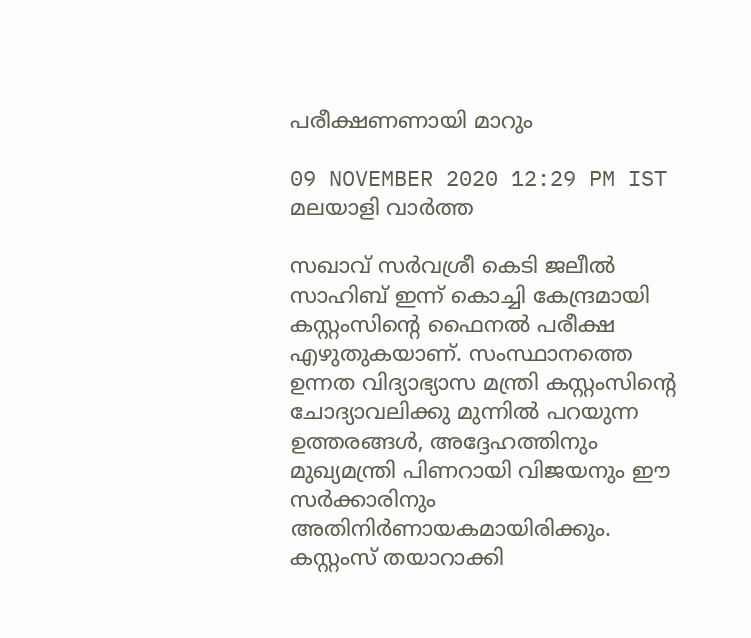പരീക്ഷണണായി മാറും

09 NOVEMBER 2020 12:29 PM IST
മലയാളി വാര്‍ത്ത

സഖാവ് സര്‍വശ്രീ കെടി ജലീല്‍ സാഹിബ് ഇന്ന് കൊച്ചി കേന്ദ്രമായി കസ്റ്റംസിന്റെ ഫൈനല്‍ പരീക്ഷ എഴുതുകയാണ്. സംസ്ഥാനത്തെ ഉന്നത വിദ്യാഭ്യാസ മന്ത്രി കസ്റ്റംസിന്റെ ചോദ്യാവലിക്കു മുന്നില്‍ പറയുന്ന ഉത്തരങ്ങള്‍, അദ്ദേഹത്തിനും മുഖ്യമന്ത്രി പിണറായി വിജയനും ഈ സര്‍ക്കാരിനും അതിനിര്‍ണായകമായിരിക്കും. കസ്റ്റംസ് തയാറാക്കി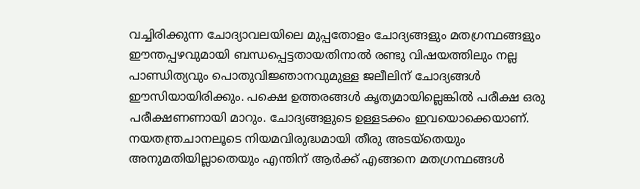വച്ചിരിക്കുന്ന ചോദ്യാവലയിലെ മുപ്പതോളം ചോദ്യങ്ങളും മതഗ്രന്ഥങ്ങളും ഈന്തപ്പഴവുമായി ബന്ധപ്പെട്ടതായതിനാല്‍ രണ്ടു വിഷയത്തിലും നല്ല പാണ്ഡിത്യവും പൊതുവിജ്ഞാനവുമുള്ള ജലീലിന് ചോദ്യങ്ങള്‍ ഈസിയായിരിക്കും. പക്ഷെ ഉത്തരങ്ങള്‍ കൃത്യമായില്ലെങ്കില്‍ പരീക്ഷ ഒരു പരീക്ഷണണായി മാറും. ചോദ്യങ്ങളുടെ ഉള്ളടക്കം ഇവയൊക്കെയാണ്. നയതന്ത്രചാനലൂടെ നിയമവിരുദ്ധമായി തീരു അടയ്‌തെയും അനുമതിയില്ലാതെയും എന്തിന് ആര്‍ക്ക് എങ്ങനെ മതഗ്രന്ഥങ്ങള്‍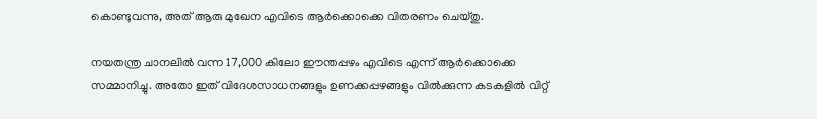കൊണ്ടുവന്നു, അത് ആരു മുഖേന എവിടെ ആര്‍ക്കൊക്കെ വിതരണം ചെയ്തു.

നയതന്ത്ര ചാനലില്‍ വന്ന 17,000 കിലോ ഈന്തപ്പഴം എവിടെ എന്ന് ആര്‍ക്കൊക്കെ സമ്മാനിച്ചു. അതോ ഇത് വിദേശസാധനങ്ങളും ഉണക്കപ്പഴങ്ങളും വില്‍ക്കുന്ന കടകളില്‍ വിറ്റ്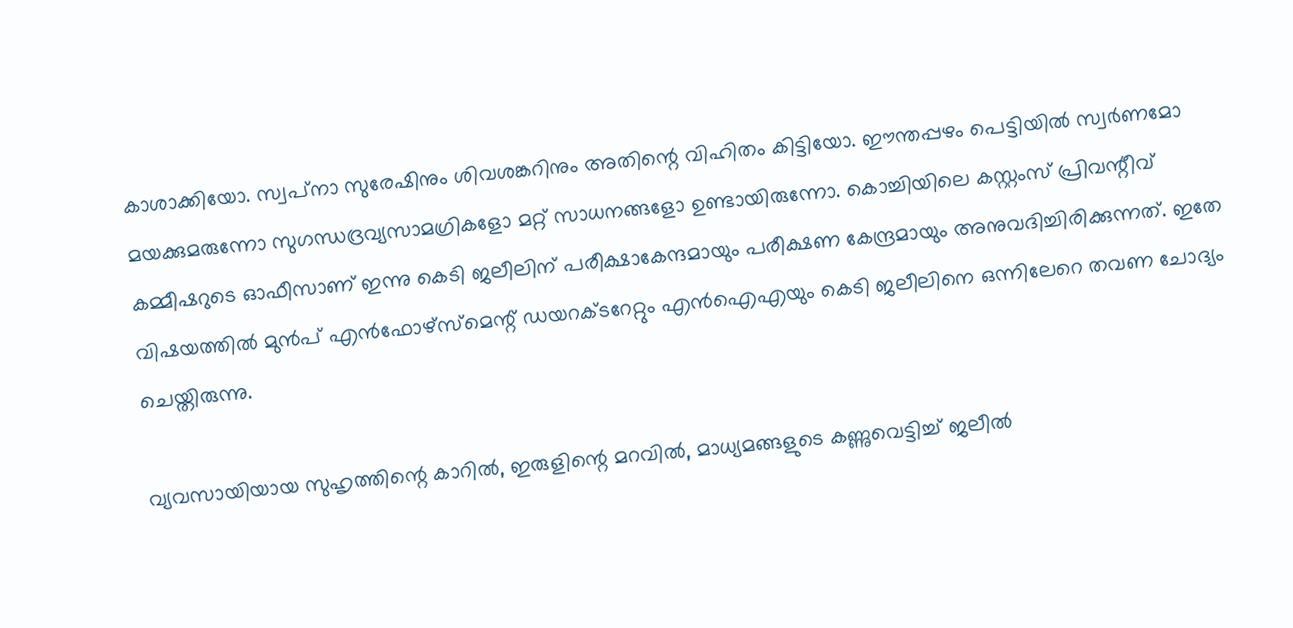കാശാക്കിയോ. സ്വപ്‌നാ സുരേഷിനും ശിവശങ്കറിനും അതിന്റെ വിഹിതം കിട്ടിയോ. ഈന്തപ്പഴം പെട്ടിയില്‍ സ്വര്‍ണമോ മയക്കുമരുന്നോ സുഗന്ധദ്രവ്യസാമഗ്രികളോ മറ്റ് സാധനങ്ങളോ ഉണ്ടായിരുന്നോ. കൊച്ചിയിലെ കസ്റ്റംസ് പ്രിവന്റീവ് കമ്മീഷറുടെ ഓഫീസാണ് ഇന്നു കെടി ജലീലിന് പരീക്ഷാകേന്ദമായും പരീക്ഷണ കേന്ദ്രമായും അനുവദിച്ചിരിക്കുന്നത്. ഇതേ വിഷയത്തില്‍ മുന്‍പ് എന്‍ഫോഴ്‌സ്‌മെന്റ് ഡയറക്ടറേറ്റും എന്‍ഐഎയും കെടി ജലീലിനെ ഒന്നിലേറെ തവണ ചോദ്യം ചെയ്തിരുന്നു.

വ്യവസായിയായ സുഹൃത്തിന്റെ കാറില്‍, ഇരുളിന്റെ മറവില്‍, മാധ്യമങ്ങളുടെ കണ്ണുവെട്ടിച്ച് ജലീല്‍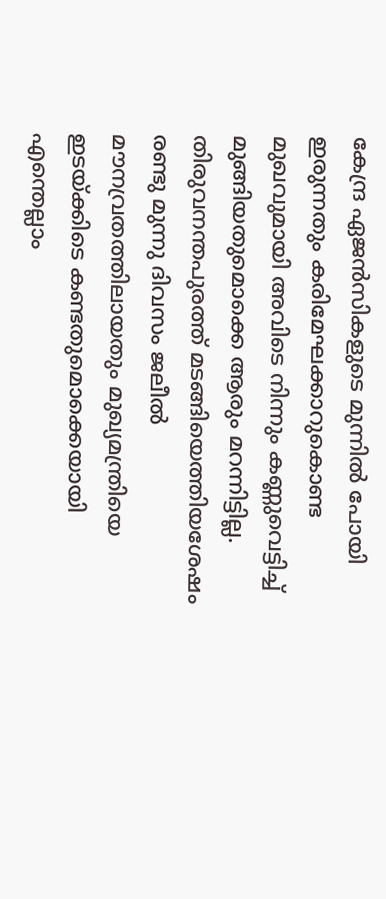കേന്ദ്ര ഏജന്‍സികളുടെ മുന്നില്‍ പോയി ഇരുന്നതും കരിമേഘക്കാറുകൊണ്ട മുഖവുമായി അവിടെ നിന്നും കണ്ണുവെട്ടിച്ച് മുങ്ങിയതുമൊക്കെ ആരും മറന്നിട്ടില്ല. തിരുവനന്തപുരത്ത് മടങ്ങിയെത്തിയശേഷം രണ്ടു മുന്നു ദിവസം ജലീല്‍ മൗനവ്രതത്തിലായതും മുഖ്യമന്ത്രിയെ ഇടയ്ക്കിടെ കണ്ടതുമൊക്കെയായി എന്തെല്ലാം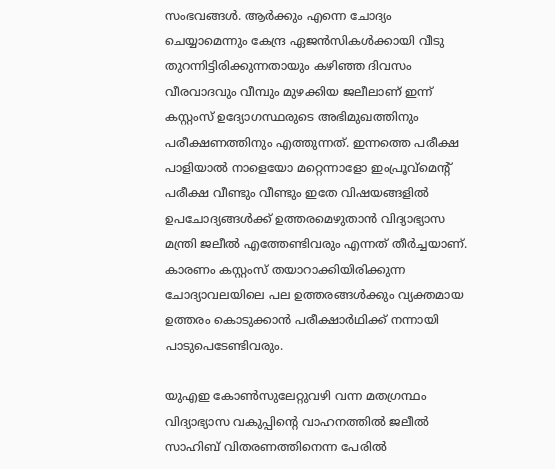സംഭവങ്ങള്‍. ആര്‍ക്കും എന്നെ ചോദ്യം ചെയ്യാമെന്നും കേന്ദ്ര ഏജന്‍സികള്‍ക്കായി വീടു തുറന്നിട്ടിരിക്കുന്നതായും കഴിഞ്ഞ ദിവസം വീരവാദവും വീമ്പും മുഴക്കിയ ജലീലാണ് ഇന്ന് കസ്റ്റംസ് ഉദ്യോഗസ്ഥരുടെ അഭിമുഖത്തിനും പരീക്ഷണത്തിനും എത്തുന്നത്. ഇന്നത്തെ പരീക്ഷ പാളിയാല്‍ നാളെയോ മറ്റെന്നാളോ ഇംപ്രൂവ്‌മെന്റ് പരീക്ഷ വീണ്ടും വീണ്ടും ഇതേ വിഷയങ്ങളില്‍ ഉപചോദ്യങ്ങള്‍ക്ക് ഉത്തരമെഴുതാന്‍ വിദ്യാഭ്യാസ മന്ത്രി ജലീല്‍ എത്തേണ്ടിവരും എന്നത് തീര്‍ച്ചയാണ്. കാരണം കസ്റ്റംസ് തയാറാക്കിയിരിക്കുന്ന ചോദ്യാവലയിലെ പല ഉത്തരങ്ങള്‍ക്കും വ്യക്തമായ ഉത്തരം കൊടുക്കാന്‍ പരീക്ഷാര്‍ഥിക്ക് നന്നായി പാടുപെടേണ്ടിവരും.

യുഎഇ കോണ്‍സുലേറ്റുവഴി വന്ന മതഗ്രന്ഥം വിദ്യാഭ്യാസ വകുപ്പിന്റെ വാഹനത്തില്‍ ജലീല്‍ സാഹിബ് വിതരണത്തിനെന്ന പേരില്‍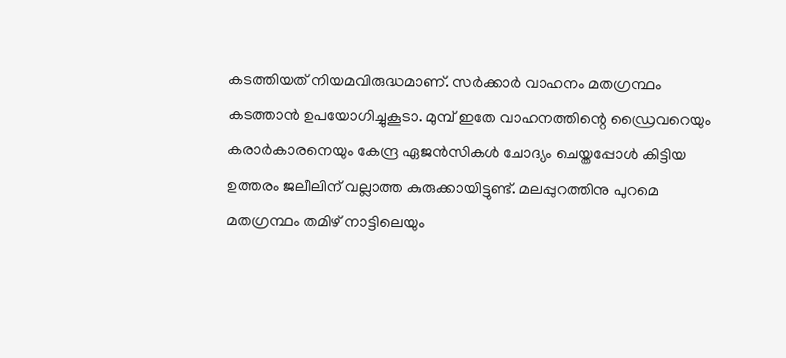കടത്തിയത് നിയമവിരുദ്ധമാണ്. സര്‍ക്കാര്‍ വാഹനം മതഗ്രന്ഥം കടത്താന്‍ ഉപയോഗിച്ചുകൂടാ. മുമ്പ് ഇതേ വാഹനത്തിന്റെ ഡ്രൈവറെയും കരാര്‍കാരനെയും കേന്ദ്ര ഏജന്‍സികള്‍ ചോദ്യം ചെയ്തപ്പോള്‍ കിട്ടിയ ഉത്തരം ജലീലിന് വല്ലാത്ത കുരുക്കായിട്ടുണ്ട്. മലപ്പുറത്തിനു പുറമെ മതഗ്രന്ഥം തമിഴ് നാട്ടിലെയും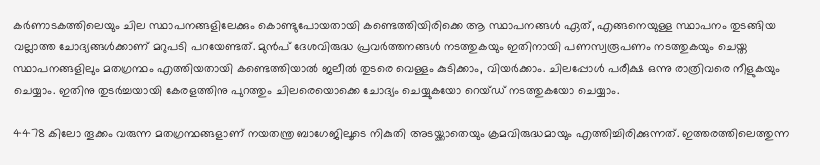കര്‍ണാടകത്തിലെയും ചില സ്ഥാപനങ്ങളിലേക്കും കൊണ്ടുപോയതായി കണ്ടെത്തിയിരിക്കെ ആ സ്ഥാപനങ്ങള്‍ ഏത്, എങ്ങനെയുള്ള സ്ഥാപനം തുടങ്ങിയ വല്ലാത്ത ചോദ്യങ്ങള്‍ക്കാണ് മറുപടി പറയേണ്ടത്. മുന്‍പ് ദേശവിരുദ്ധ പ്രവര്‍ത്തനങ്ങള്‍ നടത്തുകയും ഇതിനായി പണസ്വരൂപണം നടത്തുകയും ചെയ്ത സ്ഥാപനങ്ങളിലും മതഗ്രന്ഥം എത്തിയതായി കണ്ടെത്തിയാല്‍ ജലീല്‍ തുടരെ വെള്ളം കുടിക്കാം, വിയര്‍ക്കാം. ചിലപ്പോള്‍ പരീക്ഷ ഒന്നു രാത്രിവരെ നീളുകയും ചെയ്യാം. ഇതിനു തുടര്‍ച്ചയായി കേരളത്തിനു പുറത്തും ചിലരെയൊക്കെ ചോദ്യം ചെയ്യുകയോ റെയ്ഡ് നടത്തുകയോ ചെയ്യാം.

4478 കിലോ തൂക്കം വരുന്ന മതഗ്രന്ഥങ്ങളാണ് നയതന്ത്ര ബാഗേജിലൂടെ നികുതി അടയ്ക്കാതെയും ക്രമവിരുദ്ധമായും എത്തിച്ചിരിക്കുന്നത്. ഇത്തരത്തിലെത്തുന്ന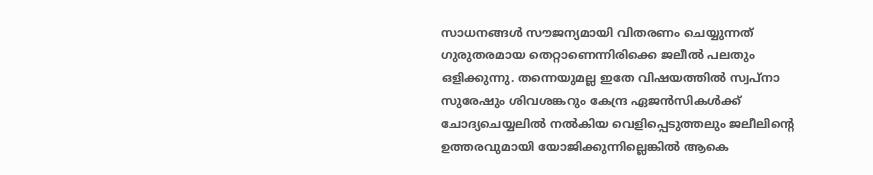സാധനങ്ങള്‍ സൗജന്യമായി വിതരണം ചെയ്യുന്നത് ഗുരുതരമായ തെറ്റാണെന്നിരിക്കെ ജലീല്‍ പലതും ഒളിക്കുന്നു. തന്നെയുമല്ല ഇതേ വിഷയത്തില്‍ സ്വപ്‌നാ സുരേഷും ശിവശങ്കറും കേന്ദ്ര ഏജന്‍സികള്‍ക്ക് ചോദ്യചെയ്യലില്‍ നല്‍കിയ വെളിപ്പെടുത്തലും ജലീലിന്റെ ഉത്തരവുമായി യോജിക്കുന്നില്ലെങ്കില്‍ ആകെ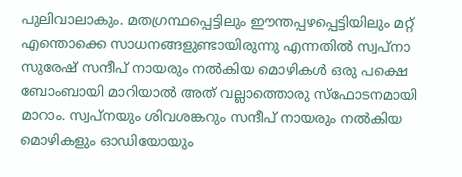പുലിവാലാകും. മതഗ്രന്ഥപ്പെട്ടിലും ഈന്തപ്പഴപ്പെട്ടിയിലും മറ്റ് എന്തൊക്കെ സാധനങ്ങളുണ്ടായിരുന്നു എന്നതില്‍ സ്വപ്‌നാ സുരേഷ് സന്ദീപ് നായരും നല്‍കിയ മൊഴികള്‍ ഒരു പക്ഷെ ബോംബായി മാറിയാല്‍ അത് വല്ലാത്തൊരു സ്‌ഫോടനമായി മാറാം. സ്വപ്‌നയും ശിവശങ്കറും സന്ദീപ് നായരും നല്‍കിയ മൊഴികളും ഓഡിയോയും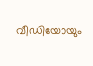വീഡിയോയും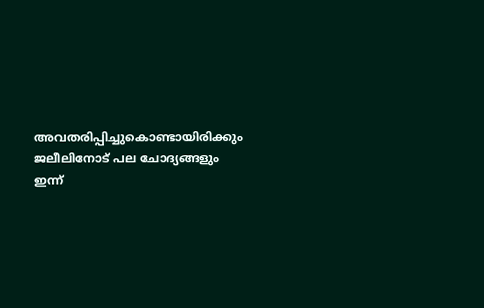അവതരിപ്പിച്ചുകൊണ്ടായിരിക്കും ജലീലിനോട് പല ചോദ്യങ്ങളും ഇന്ന്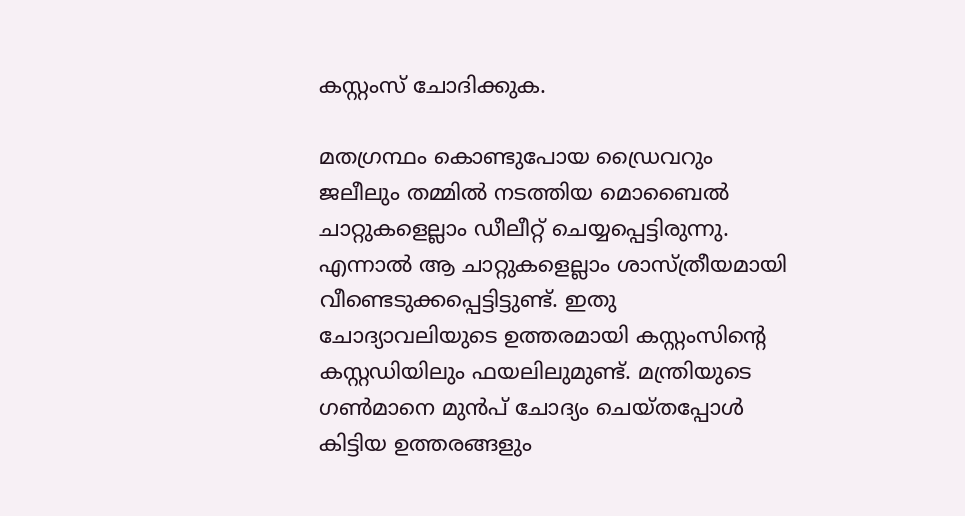കസ്റ്റംസ് ചോദിക്കുക.

മതഗ്രന്ഥം കൊണ്ടുപോയ ഡ്രൈവറും ജലീലും തമ്മില്‍ നടത്തിയ മൊബൈല്‍ ചാറ്റുകളെല്ലാം ഡീലീറ്റ് ചെയ്യപ്പെട്ടിരുന്നു. എന്നാല്‍ ആ ചാറ്റുകളെല്ലാം ശാസ്ത്രീയമായി വീണ്ടെടുക്കപ്പെട്ടിട്ടുണ്ട്. ഇതു ചോദ്യാവലിയുടെ ഉത്തരമായി കസ്റ്റംസിന്റെ കസ്റ്റഡിയിലും ഫയലിലുമുണ്ട്. മന്ത്രിയുടെ ഗണ്‍മാനെ മുന്‍പ് ചോദ്യം ചെയ്തപ്പോള്‍ കിട്ടിയ ഉത്തരങ്ങളും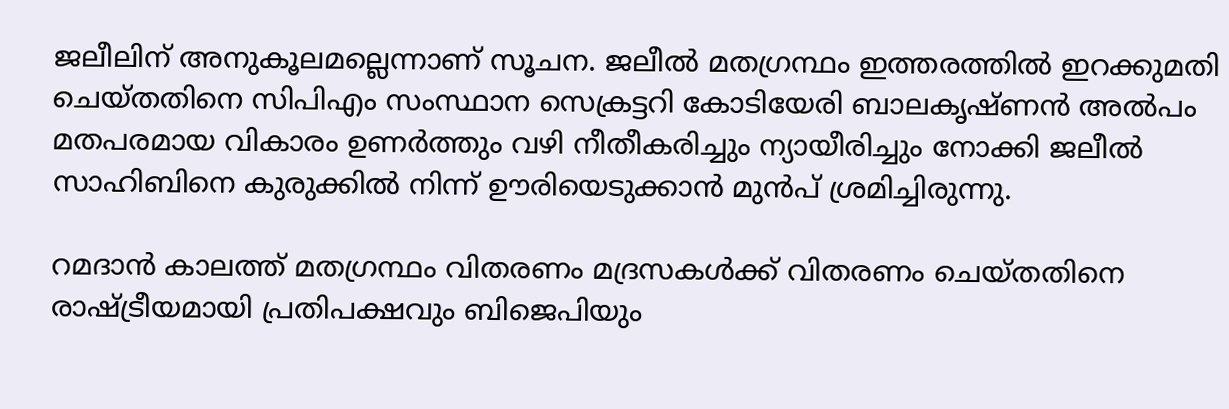ജലീലിന് അനുകൂലമല്ലെന്നാണ് സൂചന. ജലീല്‍ മതഗ്രന്ഥം ഇത്തരത്തില്‍ ഇറക്കുമതി ചെയ്തതിനെ സിപിഎം സംസ്ഥാന സെക്രട്ടറി കോടിയേരി ബാലകൃഷ്ണന്‍ അല്‍പം മതപരമായ വികാരം ഉണര്‍ത്തും വഴി നീതീകരിച്ചും ന്യായീരിച്ചും നോക്കി ജലീല്‍ സാഹിബിനെ കുരുക്കില്‍ നിന്ന് ഊരിയെടുക്കാന്‍ മുന്‍പ് ശ്രമിച്ചിരുന്നു.

റമദാന്‍ കാലത്ത് മതഗ്രന്ഥം വിതരണം മദ്രസകള്‍ക്ക് വിതരണം ചെയ്തതിനെ രാഷ്ട്രീയമായി പ്രതിപക്ഷവും ബിജെപിയും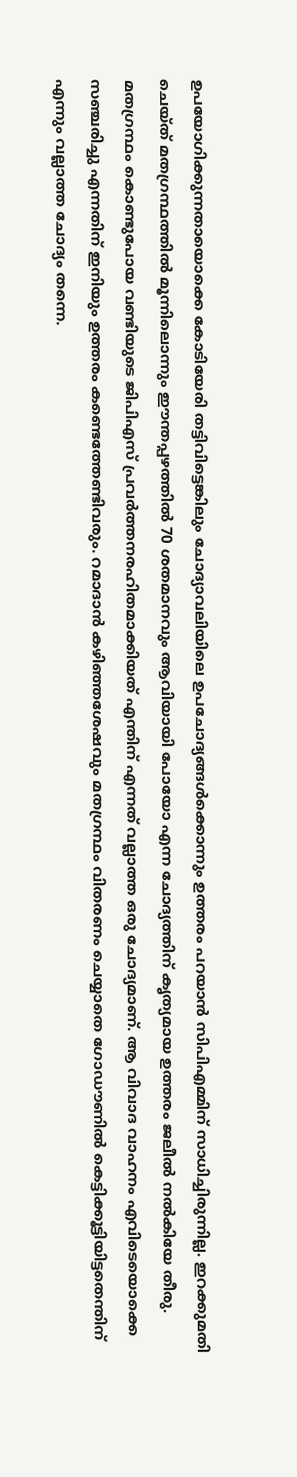ഉപയോഗിക്കുന്നതായൊക്കെ കോടിയേരി തട്ടിവിട്ടെങ്കിലും ചോദ്യാവലിയിലെ ഉപചോദ്യങ്ങള്‍ക്കൊന്നും ഉത്തരം പറയാന്‍ സിപിഎമ്മിന് സാധിച്ചിരുന്നില്ല. ഇറക്കുമതി ചെയ്ത് മതഗ്രന്ഥത്തില്‍ മൂന്നിലൊന്നും ഈന്തപ്പഴത്തില്‍ 70 ശതമാനവും ആവിയായി പോയോ എന്ന ചോദ്യത്തിന് കൃത്യമായ ഉത്തരം ജലീല്‍ നല്‍കിയേ തീരു. മതഗ്രന്ഥം കൊണ്ടുപോയ വണ്ടിയുടെ ജിപിഎസ് പ്രവര്‍ത്തനരഹിതമാക്കിയത് എന്തിന് എന്നത് വല്ലാത്ത ഒരു ചോദ്യമാണ്. ആ വിവാദ വാഹനം എവിടെയൊക്കെ സഞ്ചരിച്ചു എന്നതിന് ഇനിയും ഉത്തരം കണ്ടെത്തേണ്ടിവരും. റമാദാന്‍ കഴിഞ്ഞശേഷവും മതഗ്രന്ഥം വിതരണം ചെയ്യാതെ ഗോഡൗണില്‍ കെട്ടിക്കൂട്ടിയിട്ടതെന്തിന് എന്നും വല്ലാത്ത ചോദ്യം തന്നെ.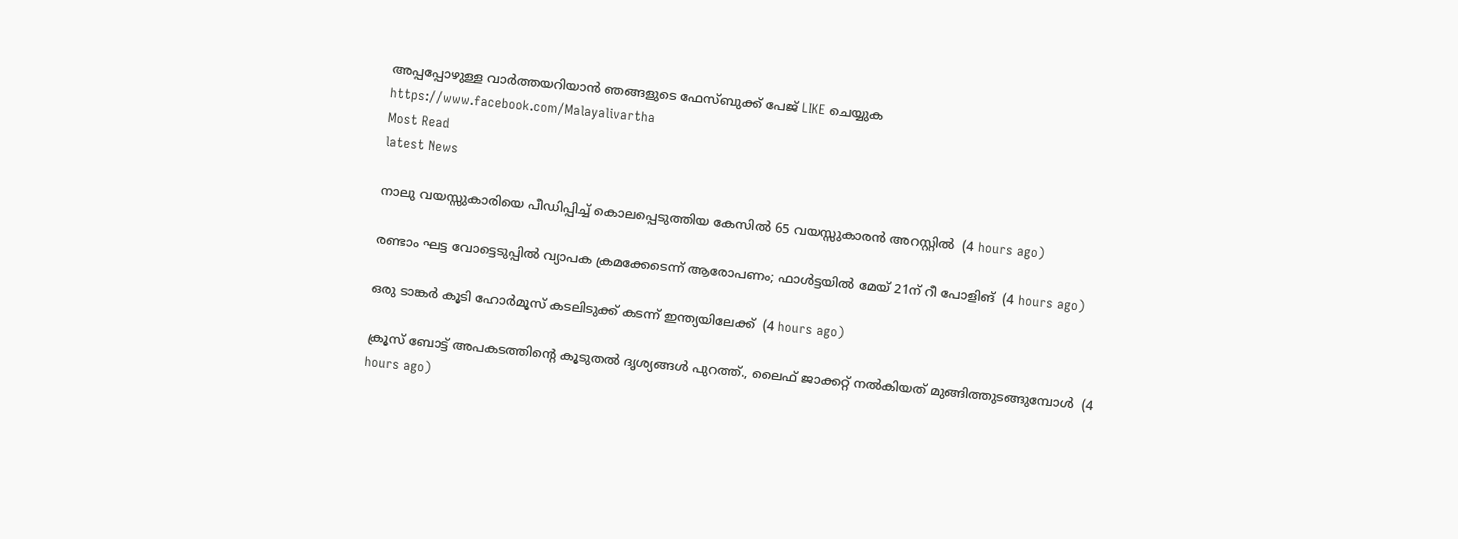അപ്പപ്പോഴുള്ള വാര്‍ത്തയറിയാന്‍ ഞങ്ങളുടെ ഫേസ്‌ബുക്ക്‌ പേജ് LIKE ചെയ്യുക
https://www.facebook.com/Malayalivartha
Most Read
latest News

നാലു വയസ്സുകാരിയെ പീഡിപ്പിച്ച് കൊലപ്പെടുത്തിയ കേസില്‍ 65 വയസ്സുകാരന്‍ അറസ്റ്റില്‍  (4 hours ago)

രണ്ടാം ഘട്ട വോട്ടെടുപ്പില്‍ വ്യാപക ക്രമക്കേടെന്ന് ആരോപണം; ഫാള്‍ട്ടയില്‍ മേയ് 21ന് റീ പോളിങ്  (4 hours ago)

ഒരു ടാങ്കര്‍ കൂടി ഹോര്‍മൂസ് കടലിടുക്ക് കടന്ന് ഇന്ത്യയിലേക്ക്  (4 hours ago)

ക്രൂസ് ബോട്ട് അപകടത്തിന്റെ കൂടുതല്‍ ദൃശ്യങ്ങള്‍ പുറത്ത്., ലൈഫ് ജാക്കറ്റ് നല്‍കിയത് മുങ്ങിത്തുടങ്ങുമ്പോള്‍  (4 hours ago)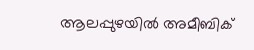ആലപ്പുഴയില്‍ അമീബിക്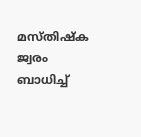മസ്തിഷ്‌ക ജ്വരം ബാധിച്ച്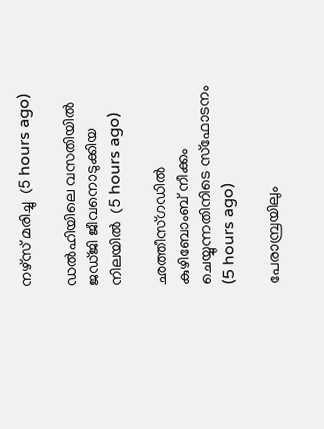നഴ്‌സ് മരിച്ചു  (5 hours ago)

ഡല്‍ഹിയിലെ വസതിയില്‍ ജഡ്ജി ജീവനൊടുക്കിയ നിലയില്‍  (5 hours ago)

ഛത്തീസ്ഗഡില്‍ കുഴിബോംബ് നീക്കം ചെയ്യുന്നതിനിടെ സ്‌ഫോടനം  (5 hours ago)

പേരാമ്പ്രയിലും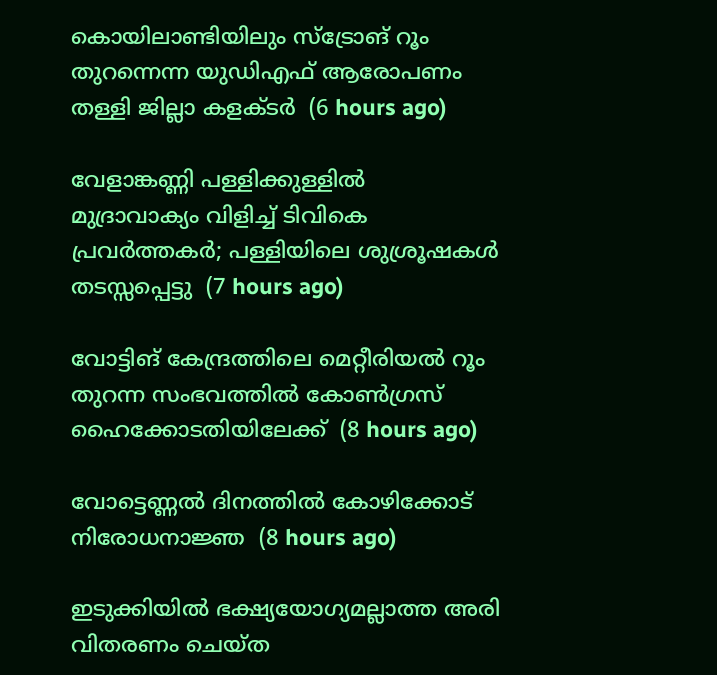കൊയിലാണ്ടിയിലും സ്‌ട്രോങ് റൂം തുറന്നെന്ന യുഡിഎഫ് ആരോപണം തള്ളി ജില്ലാ കളക്ടര്‍  (6 hours ago)

വേളാങ്കണ്ണി പള്ളിക്കുള്ളില്‍ മുദ്രാവാക്യം വിളിച്ച് ടിവികെ പ്രവര്‍ത്തകര്‍; പള്ളിയിലെ ശുശ്രൂഷകള്‍ തടസ്സപ്പെട്ടു  (7 hours ago)

വോട്ടിങ് കേന്ദ്രത്തിലെ മെറ്റീരിയല്‍ റൂം തുറന്ന സംഭവത്തില്‍ കോണ്‍ഗ്രസ് ഹൈക്കോടതിയിലേക്ക്  (8 hours ago)

വോട്ടെണ്ണല്‍ ദിനത്തില്‍ കോഴിക്കോട് നിരോധനാജ്ഞ  (8 hours ago)

ഇടുക്കിയില്‍ ഭക്ഷ്യയോഗ്യമല്ലാത്ത അരി വിതരണം ചെയ്ത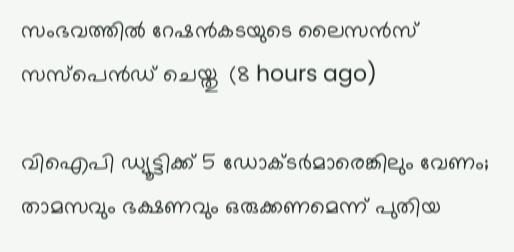സംഭവത്തില്‍ റേഷന്‍കടയുടെ ലൈസന്‍സ് സസ്‌പെന്‍ഡ് ചെയ്തു  (8 hours ago)

വിഐപി ഡ്യൂട്ടിക്ക് 5 ഡോക്ടര്‍മാരെങ്കിലും വേണം; താമസവും ഭക്ഷണവും ഒരുക്കണമെന്ന് പുതിയ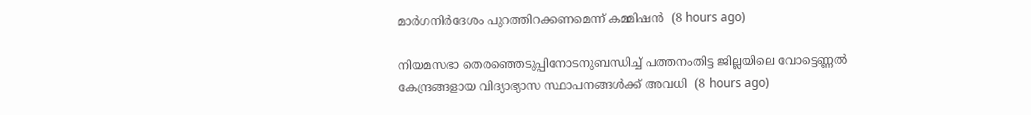മാര്‍ഗനിര്‍ദേശം പുറത്തിറക്കണമെന്ന് കമ്മിഷന്‍  (8 hours ago)

നിയമസഭാ തെരഞ്ഞെടുപ്പിനോടനുബന്ധിച്ച് പത്തനംതിട്ട ജില്ലയിലെ വോട്ടെണ്ണൽ കേന്ദ്രങ്ങളായ വിദ്യാഭ്യാസ സ്ഥാപനങ്ങൾക്ക് അവധി  (8 hours ago)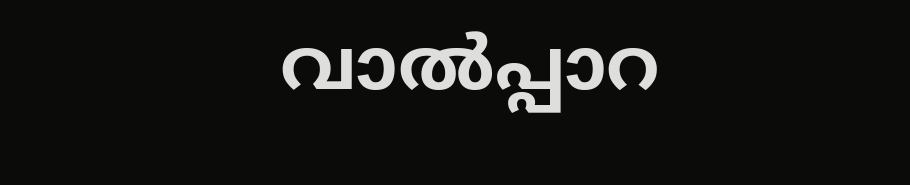വാല്‍പ്പാറ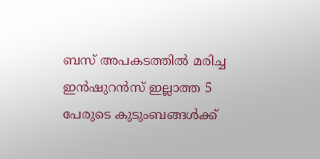ബസ് അപകടത്തില്‍ മരിച്ച ഇന്‍ഷുറന്‍സ് ഇല്ലാത്ത 5 പേരുടെ കുടുംബങ്ങള്‍ക്ക്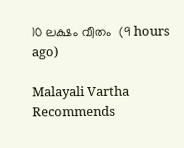10 ലക്ഷം വീതം  (9 hours ago)

Malayali Vartha Recommends